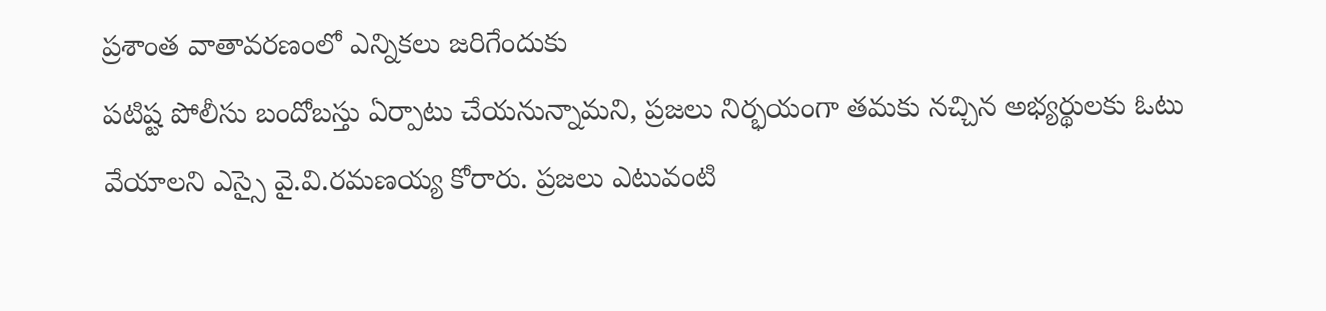ప్రశాంత వాతావరణంలో ఎన్నికలు జరిగేందుకు
పటిష్ట పోలీసు బందోబస్తు ఏర్పాటు చేయనున్నామని, ప్రజలు నిర్భయంగా తమకు నచ్చిన అభ్యర్థులకు ఓటు వేయాలని ఎస్సై వై.వి.రమణయ్య కోరారు. ప్రజలు ఎటువంటి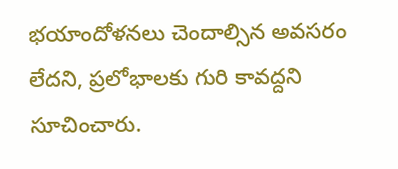భయాందోళనలు చెందాల్సిన అవసరం లేదని, ప్రలోభాలకు గురి కావద్దని సూచించారు.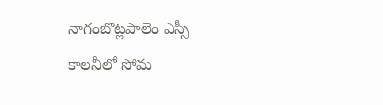నాగంబొట్లపాలెం ఎస్సీ కాలనీలో సోమ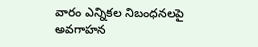వారం ఎన్నికల నిబంధనలపై అవగాహన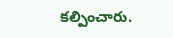కల్పించారు.